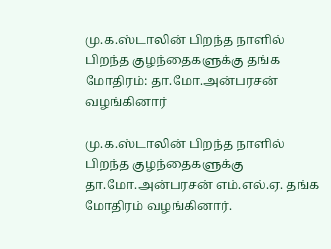மு.க.ஸ்டாலின் பிறந்த நாளில் பிறந்த குழந்தைகளுக்கு தங்க மோதிரம்: தா.மோ.அன்பரசன் வழங்கினார்

மு.க.ஸ்டாலின் பிறந்த நாளில் பிறந்த குழந்தைகளுக்கு தா.மோ.அன்பரசன் எம்.எல்.ஏ. தங்க மோதிரம் வழங்கினார்.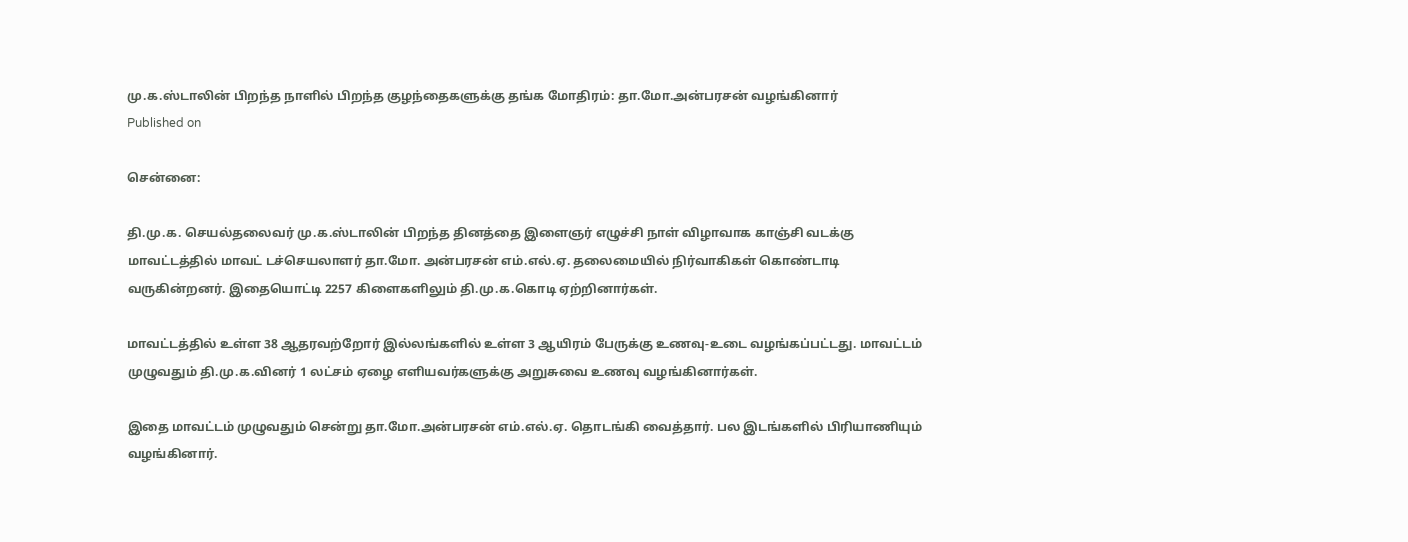மு.க.ஸ்டாலின் பிறந்த நாளில் பிறந்த குழந்தைகளுக்கு தங்க மோதிரம்: தா.மோ.அன்பரசன் வழங்கினார்
Published on

சென்னை:

தி.மு.க. செயல்தலைவர் மு.க.ஸ்டாலின் பிறந்த தினத்தை இளைஞர் எழுச்சி நாள் விழாவாக காஞ்சி வடக்கு மாவட்டத்தில் மாவட் டச்செயலாளர் தா.மோ. அன்பரசன் எம்.எல்.ஏ. தலைமையில் நிர்வாகிகள் கொண்டாடி வருகின்றனர். இதையொட்டி 2257 கிளைகளிலும் தி.மு.க.கொடி ஏற்றினார்கள்.

மாவட்டத்தில் உள்ள 38 ஆதரவற்றோர் இல்லங்களில் உள்ள 3 ஆயிரம் பேருக்கு உணவு-உடை வழங்கப்பட்டது. மாவட்டம் முழுவதும் தி.மு.க.வினர் 1 லட்சம் ஏழை எளியவர்களுக்கு அறுசுவை உணவு வழங்கினார்கள்.

இதை மாவட்டம் முழுவதும் சென்று தா.மோ.அன்பரசன் எம்.எல்.ஏ. தொடங்கி வைத்தார். பல இடங்களில் பிரியாணியும் வழங்கினார்.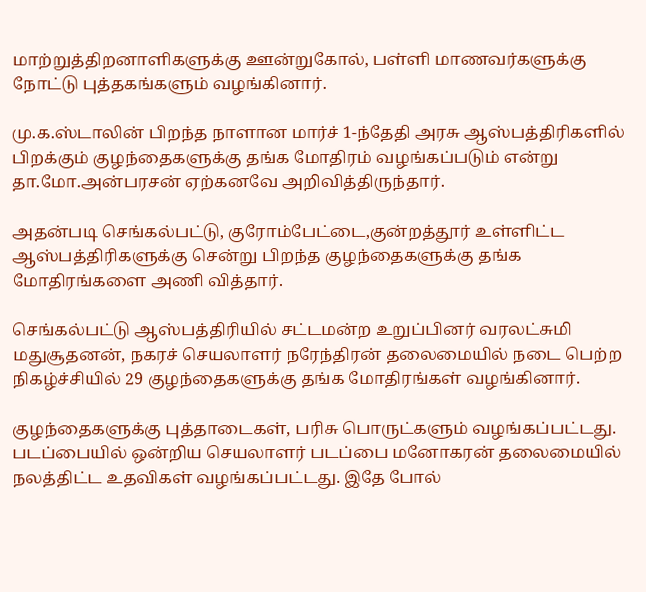மாற்றுத்திறனாளிகளுக்கு ஊன்றுகோல், பள்ளி மாணவர்களுக்கு நோட்டு புத்தகங்களும் வழங்கினார்.

மு.க.ஸ்டாலின் பிறந்த நாளான மார்ச் 1-ந்தேதி அரசு ஆஸ்பத்திரிகளில் பிறக்கும் குழந்தைகளுக்கு தங்க மோதிரம் வழங்கப்படும் என்று தா.மோ.அன்பரசன் ஏற்கனவே அறிவித்திருந்தார்.

அதன்படி செங்கல்பட்டு, குரோம்பேட்டை,குன்றத்தூர் உள்ளிட்ட ஆஸ்பத்திரிகளுக்கு சென்று பிறந்த குழந்தைகளுக்கு தங்க மோதிரங்களை அணி வித்தார்.

செங்கல்பட்டு ஆஸ்பத்திரியில் சட்டமன்ற உறுப்பினர் வரலட்சுமி மதுசூதனன், நகரச் செயலாளர் நரேந்திரன் தலைமையில் நடை பெற்ற நிகழ்ச்சியில் 29 குழந்தைகளுக்கு தங்க மோதிரங்கள் வழங்கினார்.

குழந்தைகளுக்கு புத்தாடைகள், பரிசு பொருட்களும் வழங்கப்பட்டது. படப்பையில் ஒன்றிய செயலாளர் படப்பை மனோகரன் தலைமையில் நலத்திட்ட உதவிகள் வழங்கப்பட்டது. இதே போல்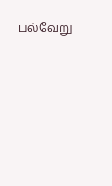பல்வேறு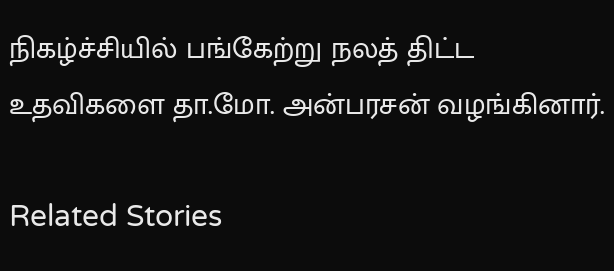நிகழ்ச்சியில் பங்கேற்று நலத் திட்ட உதவிகளை தா.மோ. அன்பரசன் வழங்கினார்.

Related Stories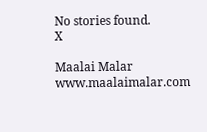No stories found.
X

Maalai Malar
www.maalaimalar.com